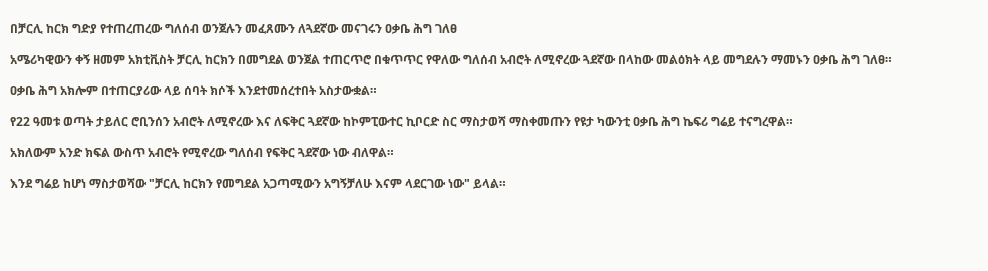በቻርሊ ከርክ ግድያ የተጠረጠረው ግለሰብ ወንጀሉን መፈጸሙን ለጓደኛው መናገሩን ዐቃቤ ሕግ ገለፀ

አሜሪካዊውን ቀኝ ዘመም አክቲቪስት ቻርሊ ከርክን በመግደል ወንጀል ተጠርጥሮ በቁጥጥር የዋለው ግለሰብ አብሮት ለሚኖረው ጓደኛው በላከው መልዕክት ላይ መግደሉን ማመኑን ዐቃቤ ሕግ ገለፀ።

ዐቃቤ ሕግ አክሎም በተጠርያሪው ላይ ሰባት ክሶች እንደተመሰረተበት አስታውቋል።

የ22 ዓመቱ ወጣት ታይለር ሮቢንሰን አብሮት ለሚኖረው እና ለፍቅር ጓደኛው ከኮምፒውተር ኪቦርድ ስር ማስታወሻ ማስቀመጡን የዩታ ካውንቲ ዐቃቤ ሕግ ኬፍሪ ግሬይ ተናግረዋል።

አክለውም አንድ ክፍል ውስጥ አብሮት የሚኖረው ግለሰብ የፍቅር ጓደኛው ነው ብለዋል።

እንደ ግሬይ ከሆነ ማስታወሻው "ቻርሊ ከርክን የመግደል አጋጣሚውን አግኝቻለሁ እናም ላደርገው ነው" ይላል።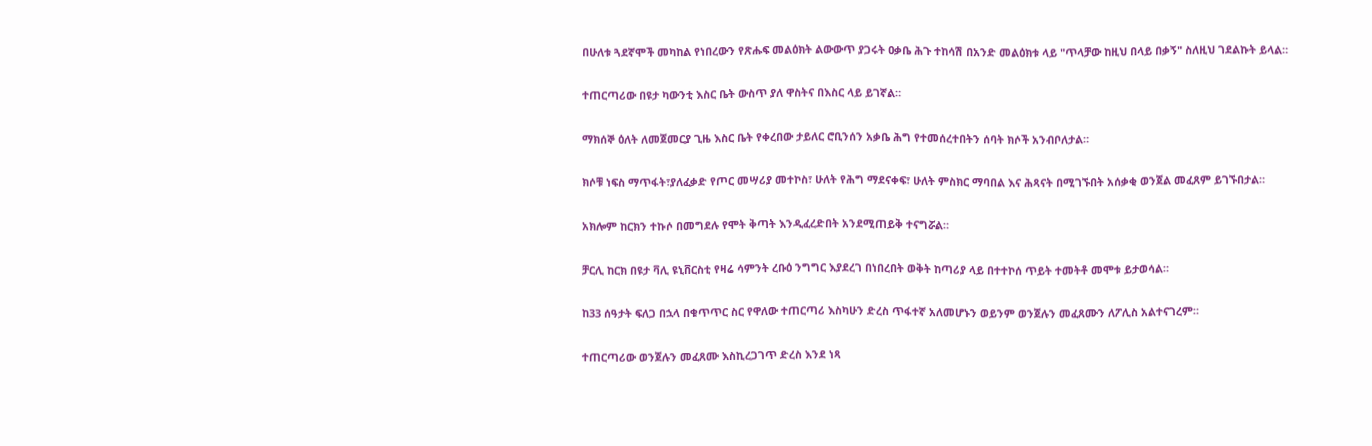በሁለቱ ጓደኛሞች መካከል የነበረውን የጽሑፍ መልዕክት ልውውጥ ያጋሩት ዐቃቤ ሕጉ ተከሳሽ በአንድ መልዕክቱ ላይ "ጥላቻው ከዚህ በላይ በቃኝ" ስለዚህ ገደልኩት ይላል።

ተጠርጣሪው በዩታ ካውንቲ እስር ቤት ውስጥ ያለ ዋስትና በእስር ላይ ይገኛል።

ማክሰኞ ዕለት ለመጀመርያ ጊዜ እስር ቤት የቀረበው ታይለር ሮቢንሰን አቃቤ ሕግ የተመሰረተበትን ሰባት ክሶች አንብቦለታል።

ክሶቹ ነፍስ ማጥፋት፣ያለፈቃድ የጦር መሣሪያ መተኮስ፣ ሁለት የሕግ ማደናቀፍ፣ ሁለት ምስክር ማባበል እና ሕጻናት በሚገኙበት አሰቃቂ ወንጀል መፈጸም ይገኙበታል።

አክሎም ከርክን ተኩሶ በመግደሉ የሞት ቅጣት እንዲፈረድበት አንደሚጠይቅ ተናግሯል።

ቻርሊ ከርክ በዩታ ቫሊ ዩኒቨርስቲ የዛሬ ሳምንት ረቡዕ ንግግር እያደረገ በነበረበት ወቅት ከጣሪያ ላይ በተተኮሰ ጥይት ተመትቶ መሞቱ ይታወሳል።

ከ33 ሰዓታት ፍለጋ በኋላ በቁጥጥር ስር የዋለው ተጠርጣሪ እስካሁን ድረስ ጥፋተኛ አለመሆኑን ወይንም ወንጀሉን መፈጸሙን ለፖሊስ አልተናገረም።

ተጠርጣሪው ወንጀሉን መፈጸሙ እስኪረጋገጥ ድረስ እንደ ነጻ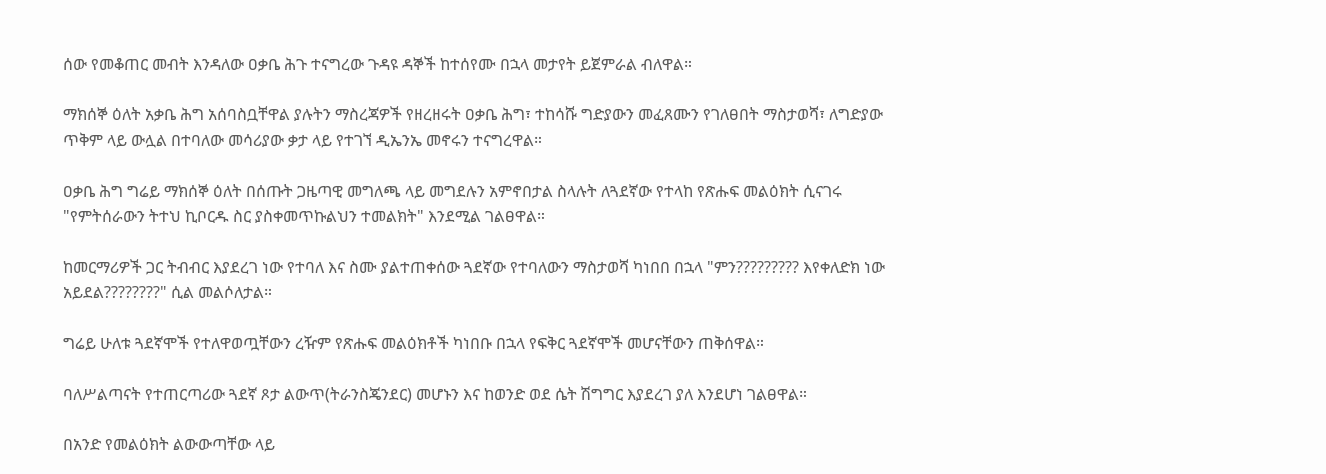ሰው የመቆጠር መብት እንዳለው ዐቃቤ ሕጉ ተናግረው ጉዳዩ ዳኞች ከተሰየሙ በኋላ መታየት ይጀምራል ብለዋል።

ማክሰኞ ዕለት አቃቤ ሕግ አሰባስቧቸዋል ያሉትን ማስረጃዎች የዘረዘሩት ዐቃቤ ሕግ፣ ተከሳሹ ግድያውን መፈጸሙን የገለፀበት ማስታወሻ፣ ለግድያው ጥቅም ላይ ውሏል በተባለው መሳሪያው ቃታ ላይ የተገኘ ዲኤንኤ መኖሩን ተናግረዋል።

ዐቃቤ ሕግ ግሬይ ማክሰኞ ዕለት በሰጡት ጋዜጣዊ መግለጫ ላይ መግደሉን አምኖበታል ስላሉት ለጓደኛው የተላከ የጽሑፍ መልዕክት ሲናገሩ "የምትሰራውን ትተህ ኪቦርዱ ስር ያስቀመጥኩልህን ተመልክት" እንደሚል ገልፀዋል።

ከመርማሪዎች ጋር ትብብር እያደረገ ነው የተባለ እና ስሙ ያልተጠቀሰው ጓደኛው የተባለውን ማስታወሻ ካነበበ በኋላ "ምን????????? እየቀለድክ ነው አይደል????????" ሲል መልሶለታል።

ግሬይ ሁለቱ ጓደኛሞች የተለዋወጧቸውን ረዥም የጽሑፍ መልዕክቶች ካነበቡ በኋላ የፍቅር ጓደኛሞች መሆናቸውን ጠቅሰዋል።

ባለሥልጣናት የተጠርጣሪው ጓደኛ ጾታ ልውጥ(ትራንስጄንደር) መሆኑን እና ከወንድ ወደ ሴት ሽግግር እያደረገ ያለ እንደሆነ ገልፀዋል።

በአንድ የመልዕክት ልውውጣቸው ላይ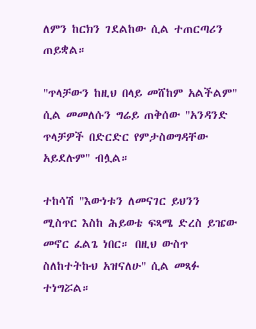ለምን ከርክን ገደልከው ሲል ተጠርጣሪን ጠይቋል።

"ጥላቻውን ከዚህ በላይ መሸከም አልችልም" ሲል መመለሱን ግሬይ ጠቅሰው "አንዳንድ ጥላቻዎች በድርድር የምታስወግዳቸው አይደሉም" ብሏል።

ተከሳሽ "እውነቱን ለመናገር ይህንን ሚስጥር እስከ ሕይወቴ ፍጻሜ ድረስ ይዤው መኖር ፈልጌ ነበር። በዚህ ውስጥ ስለከተትኩህ አዝናለሁ" ሲል መጻፉ ተነግሯል።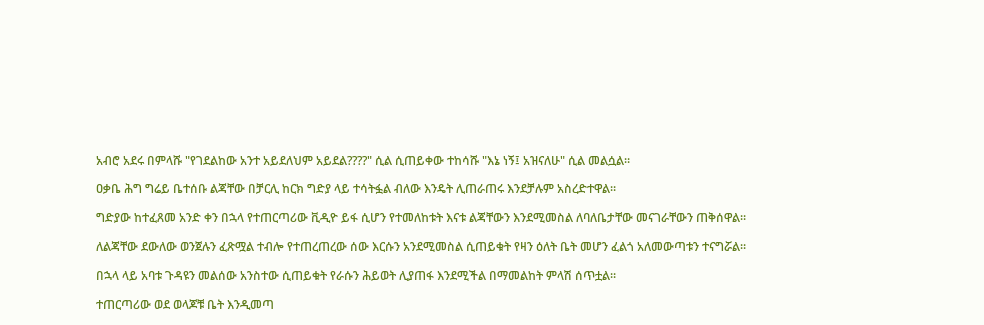አብሮ አደሩ በምላሹ "የገደልከው አንተ አይደለህም አይደል????" ሲል ሲጠይቀው ተከሳሹ "እኔ ነኝ፤ አዝናለሁ" ሲል መልሷል።

ዐቃቤ ሕግ ግሬይ ቤተሰቡ ልጃቸው በቻርሊ ከርክ ግድያ ላይ ተሳትፏል ብለው እንዴት ሊጠራጠሩ እንደቻሉም አስረድተዋል።

ግድያው ከተፈጸመ አንድ ቀን በኋላ የተጠርጣሪው ቪዲዮ ይፋ ሲሆን የተመለከቱት እናቱ ልጃቸውን እንደሚመስል ለባለቤታቸው መናገራቸውን ጠቅሰዋል።

ለልጃቸው ደውለው ወንጀሉን ፈጽሟል ተብሎ የተጠረጠረው ሰው እርሱን አንደሚመስል ሲጠይቁት የዛን ዕለት ቤት መሆን ፈልጎ አለመውጣቱን ተናግሯል።

በኋላ ላይ አባቱ ጉዳዩን መልሰው አንስተው ሲጠይቁት የራሱን ሕይወት ሊያጠፋ እንደሚችል በማመልከት ምላሽ ሰጥቷል።

ተጠርጣሪው ወደ ወላጆቹ ቤት እንዲመጣ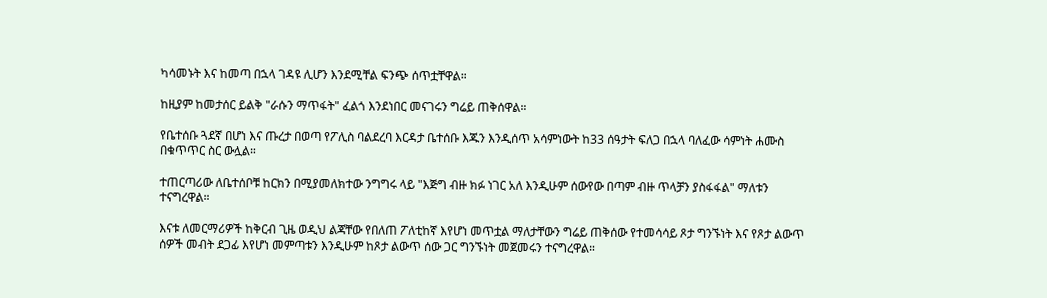ካሳመኑት እና ከመጣ በኋላ ገዳዩ ሊሆን እንደሚቸል ፍንጭ ሰጥቷቸዋል።

ከዚያም ከመታሰር ይልቅ "ራሱን ማጥፋት" ፈልጎ እንደነበር መናገሩን ግሬይ ጠቅሰዋል።

የቤተሰቡ ጓደኛ በሆነ እና ጡረታ በወጣ የፖሊስ ባልደረባ እርዳታ ቤተሰቡ እጁን እንዲሰጥ አሳምነውት ከ33 ሰዓታት ፍለጋ በኋላ ባለፈው ሳምነት ሐሙስ በቁጥጥር ስር ውሏል።

ተጠርጣሪው ለቤተሰቦቹ ከርክን በሚያመለክተው ንግግሩ ላይ "እጅግ ብዙ ክፉ ነገር አለ እንዲሁም ሰውየው በጣም ብዙ ጥላቻን ያስፋፋል" ማለቱን ተናግረዋል።

እናቱ ለመርማሪዎች ከቅርብ ጊዜ ወዲህ ልጃቸው የበለጠ ፖለቲከኛ እየሆነ መጥቷል ማለታቸውን ግሬይ ጠቅሰው የተመሳሳይ ጾታ ግንኙነት እና የጾታ ልውጥ ሰዎች መብት ደጋፊ እየሆነ መምጣቱን እንዲሁም ከጾታ ልውጥ ሰው ጋር ግንኙነት መጀመሩን ተናግረዋል።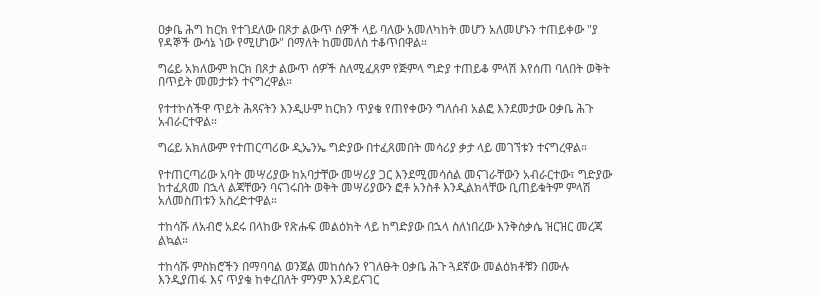ዐቃቤ ሕግ ከርክ የተገደለው በጾታ ልውጥ ሰዎች ላይ ባለው አመለካከት መሆን አለመሆኑን ተጠይቀው "ያ የዳኞች ውሳኔ ነው የሚሆነው" በማለት ከመመለስ ተቆጥበዋል።

ግሬይ አክለውም ከርክ በጾታ ልውጥ ሰዎች ስለሚፈጸም የጅምላ ግድያ ተጠይቆ ምላሽ እየሰጠ ባለበት ወቅት በጥይት መመታቱን ተናግረዋል።

የተተኮሰችዋ ጥይት ሕጻናትን እንዲሁም ከርክን ጥያቄ የጠየቀውን ግለሰብ አልፎ እንደመታው ዐቃቤ ሕጉ አብራርተዋል።

ግሬይ አክለውም የተጠርጣሪው ዲኤንኤ ግድያው በተፈጸመበት መሳሪያ ቃታ ላይ መገኘቱን ተናግረዋል።

የተጠርጣሪው አባት መሣሪያው ከአባታቸው መሣሪያ ጋር እንደሚመሳሰል መናገራቸውን አብራርተው፣ ግድያው ከተፈጸመ በኋላ ልጃቸውን ባናገሩበት ወቅት መሣሪያውን ፎቶ አንስቶ እንዲልክላቸው ቢጠይቁትም ምላሽ አለመስጠቱን አስረድተዋል።

ተከሳሹ ለአብሮ አደሩ በላከው የጽሑፍ መልዕክት ላይ ከግድያው በኋላ ስለነበረው እንቅስቃሴ ዝርዝር መረጃ ልኳል።

ተከሳሹ ምስክሮችን በማባባል ወንጀል መከሰሱን የገለፁት ዐቃቤ ሕጉ ጓደኛው መልዕክቶቹን በሙሉ እንዲያጠፋ እና ጥያቄ ከቀረበለት ምንም እንዳይናገር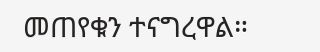መጠየቁን ተናግረዋል።